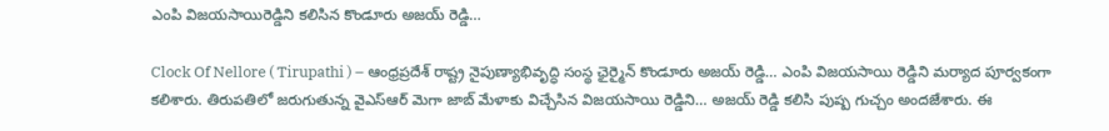ఎంపి విజయసాయిరెడ్డిని కలిసిన కొండూరు అజయ్ రెడ్డి…

Clock Of Nellore ( Tirupathi ) – ఆంధ్రప్రదేశ్ రాష్ట్ర నైపుణ్యాభివృద్ధి సంస్థ ఛైర్మైన్ కొండూరు అజయ్ రెడ్డి… ఎంపి విజయసాయి రెడ్డిని మర్యాద పూర్వకంగా కలిశారు. తిరుపతిలో జరుగుతున్న వైఎస్ఆర్ మెగా జాబ్ మేళాకు విచ్చేసిన విజయసాయి రెడ్డిని… అజయ్ రెడ్డి కలిసి పుష్ప గుచ్చం అందజేశారు. ఈ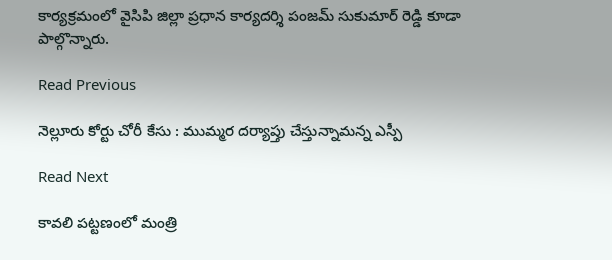కార్యక్రమంలో వైసిపి జిల్లా ప్రధాన కార్యదర్శి పంజమ్ సుకుమార్ రెడ్డి కూడా పాల్గొన్నారు.

Read Previous

నెల్లూరు కోర్టు చోరీ కేసు : ముమ్మర దర్యాప్తు చేస్తున్నామన్న ఎస్పీ

Read Next

కావలి పట్టణంలో మంత్రి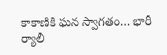కాకాణికి ఘన స్వాగతం… భారీ ర్యాలీ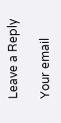Leave a Reply

Your email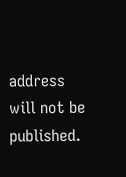address will not be published.